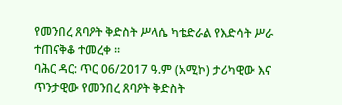የመንበረ ጸባዖት ቅድስት ሥላሴ ካቴድራል የእድሳት ሥራ ተጠናቅቆ ተመረቀ ፡፡
ባሕር ዳር: ጥር 06/2017 ዓ.ም (አሚኮ) ታሪካዊው እና ጥንታዊው የመንበረ ጸባዖት ቅድስት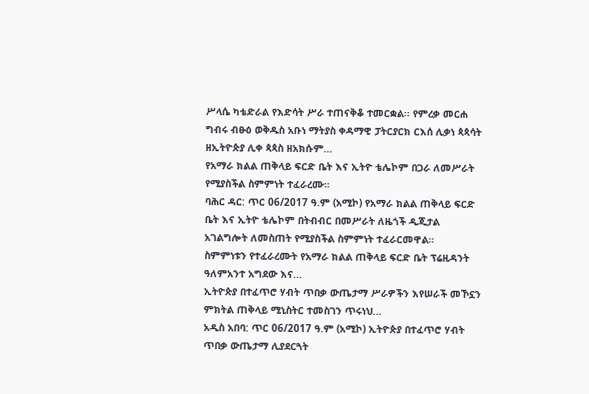ሥላሴ ካቴድራል የእድሳት ሥራ ተጠናቅቆ ተመርቋል፡፡ የምረቃ መርሐ ግብሩ ብፁዕ ወቅዱስ አቡነ ማትያስ ቀዳማዊ ፓትርያርክ ርእሰ ሊቃነ ጳጳሳት ዘኢትዮጵያ ሊቀ ጳጳስ ዘአክሱም...
የአማራ ክልል ጠቅላይ ፍርድ ቤት እና ኢትዮ ቴሌኮም በጋራ ለመሥራት የሚያስችል ስምምነት ተፈራረሙ።
ባሕር ዳር: ጥር 06/2017 ዓ.ም (አሚኮ) የአማራ ክልል ጠቅላይ ፍርድ ቤት እና ኢትዮ ቴሌኮም በትብብር በመሥራት ለዜጎች ዲጂታል አገልግሎት ለመስጠት የሚያስችል ስምምነት ተፈራርመዋል።
ስምምነቱን የተፈራረሙት የአማራ ክልል ጠቅላይ ፍርድ ቤት ፕሬዚዳንት ዓለምአንተ አግደው እና...
ኢትዮጵያ በተፈጥሮ ሃብት ጥበቃ ውጤታማ ሥራዎችን እየሠራች መኾኗን ምክትል ጠቅላይ ሚኒስትር ተመስገን ጥሩነህ...
አዲስ አበባ: ጥር 06/2017 ዓ.ም (አሚኮ) ኢትዮጵያ በተፈጥሮ ሃብት ጥበቃ ውጤታማ ሊያደርጓት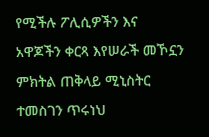የሚችሉ ፖሊሲዎችን እና አዋጆችን ቀርጻ እየሠራች መኾኗን ምክትል ጠቅላይ ሚኒስትር ተመስገን ጥሩነህ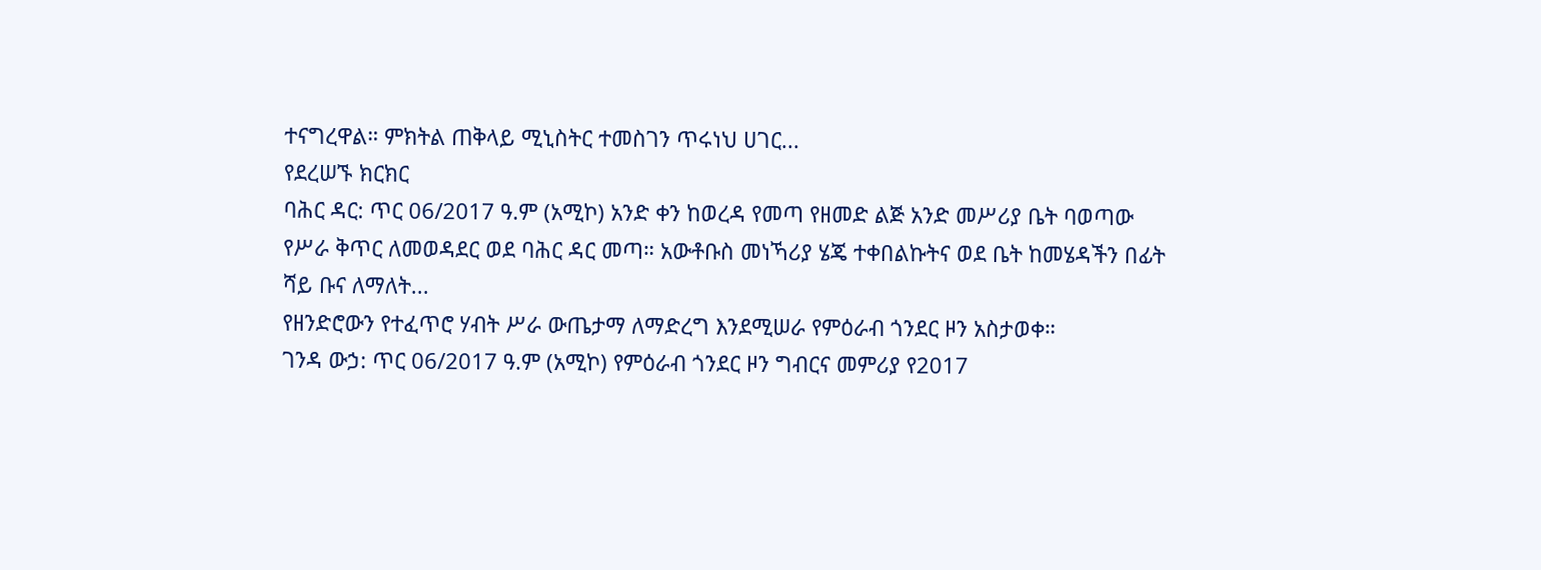ተናግረዋል። ምክትል ጠቅላይ ሚኒስትር ተመስገን ጥሩነህ ሀገር...
የደረሠኙ ክርክር
ባሕር ዳር: ጥር 06/2017 ዓ.ም (አሚኮ) አንድ ቀን ከወረዳ የመጣ የዘመድ ልጅ አንድ መሥሪያ ቤት ባወጣው የሥራ ቅጥር ለመወዳደር ወደ ባሕር ዳር መጣ። አውቶቡስ መነኻሪያ ሄጄ ተቀበልኩትና ወደ ቤት ከመሄዳችን በፊት ሻይ ቡና ለማለት...
የዘንድሮውን የተፈጥሮ ሃብት ሥራ ውጤታማ ለማድረግ እንደሚሠራ የምዕራብ ጎንደር ዞን አስታወቀ።
ገንዳ ውኃ: ጥር 06/2017 ዓ.ም (አሚኮ) የምዕራብ ጎንደር ዞን ግብርና መምሪያ የ2017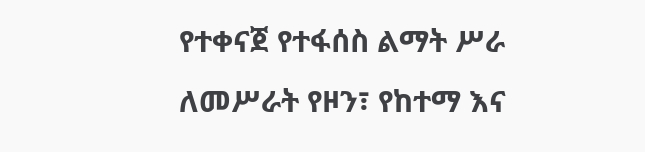የተቀናጀ የተፋሰስ ልማት ሥራ ለመሥራት የዞን፣ የከተማ እና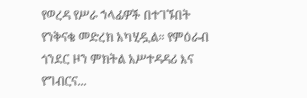የወረዳ የሥራ ኀላፊዎች በተገኙበት የንቅናቄ መድረክ አካሂዷል። የምዕራብ ጎንደር ዞን ምክትል አሥተዳዳሪ እና የግብርና...